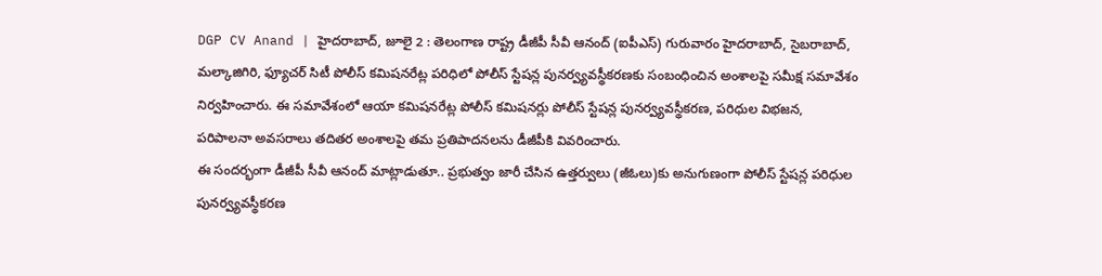DGP CV Anand | హైదరాబాద్, జూలై 2 : తెలంగాణ రాష్ట్ర డీజీపీ సీవీ ఆనంద్ (ఐపీఎస్) గురువారం హైదరాబాద్, సైబరాబాద్, మల్కాజిగిరి, ఫ్యూచర్ సిటీ పోలీస్ కమిషనరేట్ల పరిధిలో పోలీస్ స్టేషన్ల పునర్వ్యవస్థీకరణకు సంబంధించిన అంశాలపై సమీక్ష సమావేశం నిర్వహించారు. ఈ సమావేశంలో ఆయా కమిషనరేట్ల పోలీస్ కమిషనర్లు పోలీస్ స్టేషన్ల పునర్వ్యవస్థీకరణ, పరిధుల విభజన, పరిపాలనా అవసరాలు తదితర అంశాలపై తమ ప్రతిపాదనలను డీజీపీకి వివరించారు.
ఈ సందర్భంగా డీజీపీ సీవీ ఆనంద్ మాట్లాడుతూ.. ప్రభుత్వం జారీ చేసిన ఉత్తర్వులు (జీఓలు)కు అనుగుణంగా పోలీస్ స్టేషన్ల పరిధుల పునర్వ్యవస్థీకరణ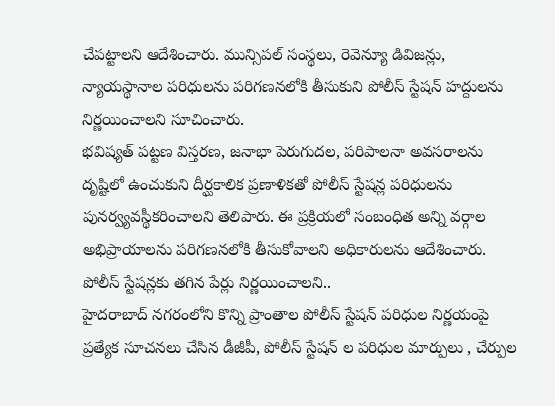చేపట్టాలని ఆదేశించారు. మున్సిపల్ సంస్థలు, రెవెన్యూ డివిజన్లు, న్యాయస్థానాల పరిధులను పరిగణనలోకి తీసుకుని పోలీస్ స్టేషన్ హద్దులను నిర్ణయించాలని సూచించారు.
భవిష్యత్ పట్టణ విస్తరణ, జనాభా పెరుగుదల, పరిపాలనా అవసరాలను దృష్టిలో ఉంచుకుని దీర్ఘకాలిక ప్రణాళికతో పోలీస్ స్టేషన్ల పరిధులను పునర్వ్యవస్థీకరించాలని తెలిపారు. ఈ ప్రక్రియలో సంబంధిత అన్ని వర్గాల అభిప్రాయాలను పరిగణనలోకి తీసుకోవాలని అధికారులను ఆదేశించారు.
పోలీస్ స్టేషన్లకు తగిన పేర్లు నిర్ణయించాలని..
హైదరాబాద్ నగరంలోని కొన్ని ప్రాంతాల పోలీస్ స్టేషన్ పరిధుల నిర్ణయంపై ప్రత్యేక సూచనలు చేసిన డీజీపీ, పోలీస్ స్టేషన్ ల పరిధుల మార్పులు , చేర్పుల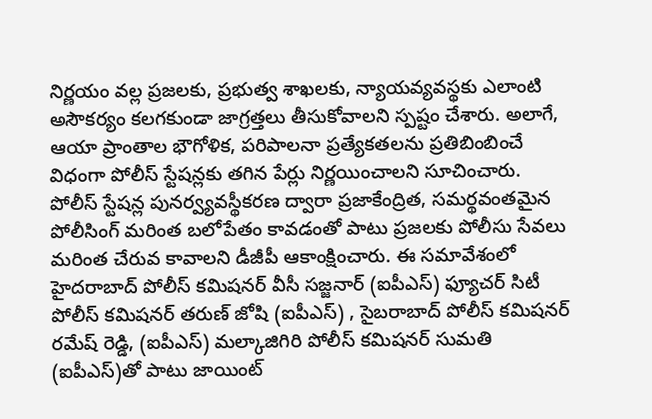నిర్ణయం వల్ల ప్రజలకు, ప్రభుత్వ శాఖలకు, న్యాయవ్యవస్థకు ఎలాంటి అసౌకర్యం కలగకుండా జాగ్రత్తలు తీసుకోవాలని స్పష్టం చేశారు. అలాగే, ఆయా ప్రాంతాల భౌగోళిక, పరిపాలనా ప్రత్యేకతలను ప్రతిబింబించే విధంగా పోలీస్ స్టేషన్లకు తగిన పేర్లు నిర్ణయించాలని సూచించారు.
పోలీస్ స్టేషన్ల పునర్వ్యవస్థీకరణ ద్వారా ప్రజాకేంద్రిత, సమర్థవంతమైన పోలీసింగ్ మరింత బలోపేతం కావడంతో పాటు ప్రజలకు పోలీసు సేవలు మరింత చేరువ కావాలని డీజీపీ ఆకాంక్షించారు. ఈ సమావేశంలో హైదరాబాద్ పోలీస్ కమిషనర్ వీసీ సజ్జనార్ (ఐపీఎస్) ఫ్యూచర్ సిటీ పోలీస్ కమిషనర్ తరుణ్ జోషి (ఐపీఎస్) , సైబరాబాద్ పోలీస్ కమిషనర్ రమేష్ రెడ్డి, (ఐపీఎస్) మల్కాజిగిరి పోలీస్ కమిషనర్ సుమతి (ఐపీఎస్)తో పాటు జాయింట్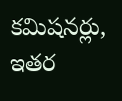కమిషనర్లు, ఇతర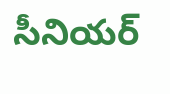సీనియర్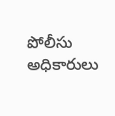పోలీసు అధికారులు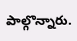పాల్గొన్నారు.